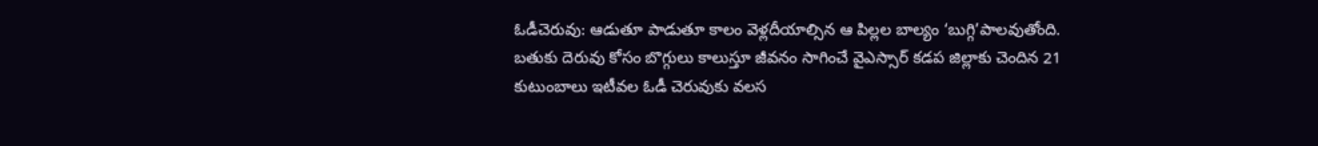ఓడీచెరువు: ఆడుతూ పాడుతూ కాలం వెళ్లదీయాల్సిన ఆ పిల్లల బాల్యం ‘బుగ్గి’పాలవుతోంది. బతుకు దెరువు కోసం బొగ్గులు కాలుస్తూ జీవనం సాగించే వైఎస్సార్ కడప జిల్లాకు చెందిన 21 కుటుంబాలు ఇటీవల ఓడీ చెరువుకు వలస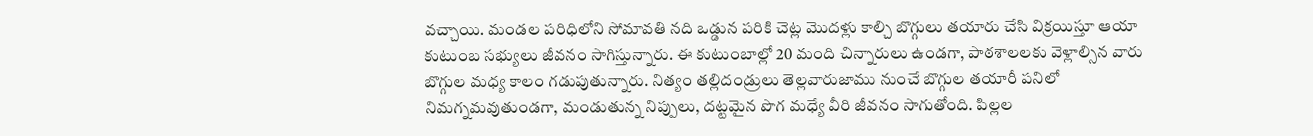వచ్చాయి. మండల పరిధిలోని సోమావతి నది ఒడ్డున పరికి చెట్ల మొదళ్లు కాల్చి బొగ్గులు తయారు చేసి విక్రయిస్తూ ఆయా కుటుంబ సభ్యులు జీవనం సాగిస్తున్నారు. ఈ కుటుంబాల్లో 20 మంది చిన్నారులు ఉండగా, పాఠశాలలకు వెళ్లాల్సిన వారు బొగ్గుల మధ్య కాలం గడుపుతున్నారు. నిత్యం తల్లిదండ్రులు తెల్లవారుజాము నుంచే బొగ్గుల తయారీ పనిలో నిమగ్నమవుతుండగా, మండుతున్న నిప్పులు, దట్టమైన పొగ మధ్యే వీరి జీవనం సాగుతోంది. పిల్లల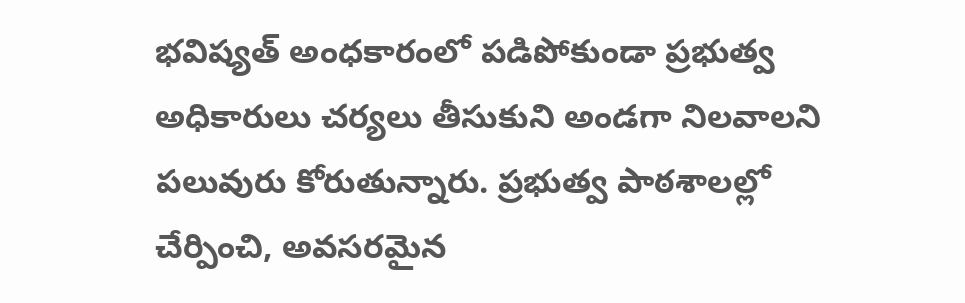భవిష్యత్ అంధకారంలో పడిపోకుండా ప్రభుత్వ అధికారులు చర్యలు తీసుకుని అండగా నిలవాలని పలువురు కోరుతున్నారు. ప్రభుత్వ పాఠశాలల్లో చేర్పించి, అవసరమైన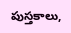పుస్తకాలు,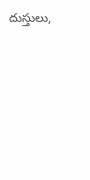దుస్తులు,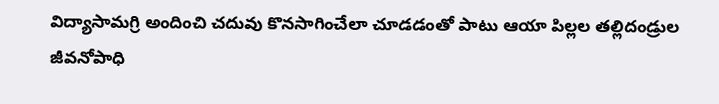విద్యాసామగ్రి అందించి చదువు కొనసాగించేలా చూడడంతో పాటు ఆయా పిల్లల తల్లిదండ్రుల జీవనోపాధి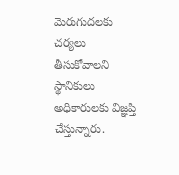మెరుగుదలకు చర్యలు తీసుకోవాలని స్థానికులు అధికారులకు విజ్ఞప్తి చేస్తున్నారు.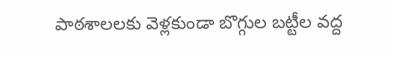పాఠశాలలకు వెళ్లకుండా బొగ్గుల బట్టీల వద్ద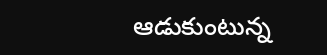ఆడుకుంటున్న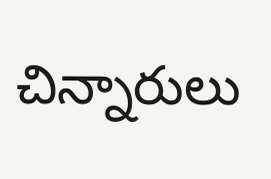చిన్నారులు